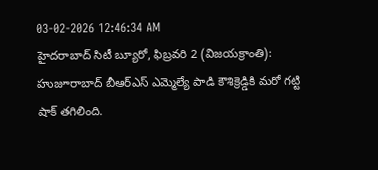03-02-2026 12:46:34 AM
హైదరాబాద్ సిటీ బ్యూరో, ఫిబ్రవరి 2 (విజయక్రాంతి): హుజూరాబాద్ బీఆర్ఎస్ ఎమ్మెల్యే పాడి కౌశిక్రెడ్డికి మరో గట్టి షాక్ తగిలింది.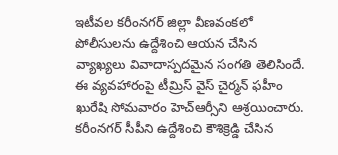ఇటీవల కరీంనగర్ జిల్లా వీణవంకలో పోలీసులను ఉద్దేశించి ఆయన చేసిన వ్యాఖ్యలు వివాదాస్పదమైన సంగతి తెలిసిందే. ఈ వ్యవహారంపై టీమ్రిస్ వైస్ చైర్మన్ ఫహీం ఖురేషి సోమవారం హెచ్ఆర్సీని ఆశ్రయించారు. కరీంనగర్ సీపీని ఉద్దేశించి కౌశిక్రెడ్డి చేసిన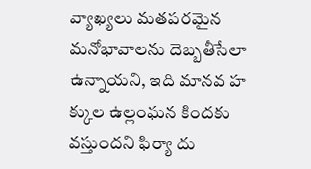వ్యాఖ్యలు మతపరమైన మనోభావాలను దెబ్బతీసేలా ఉన్నాయని, ఇది మానవ హ క్కుల ఉల్లంఘన కిందకు వస్తుందని ఫిర్యా దు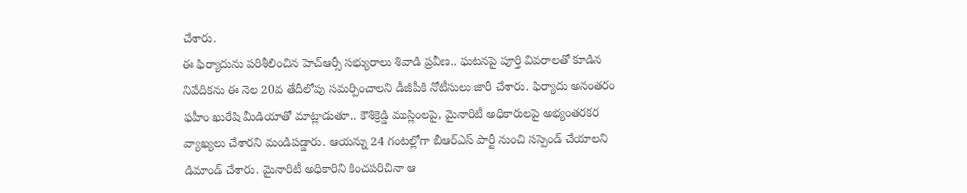చేశారు.
ఈ ఫిర్యాదును పరిశీలించిన హెచ్ఆర్సీ సభ్యురాలు శివాడి ప్రవీణ.. ఘటనపై పూర్తి వివరాలతో కూడిన నివేదికను ఈ నెల 20వ తేదీలోపు సమర్పించాలని డీజీపీకి నోటీసులు జారీ చేశారు. ఫిర్యాదు అనంతరం ఫహీం ఖురేషి మీడియాతో మాట్లాడుతూ.. కౌశిక్రెడ్డి ముస్లింలపై, మైనారిటీ అధికారులపై అభ్యంతరకర వ్యాఖ్యలు చేశారని మండిపడ్డారు. ఆయన్ను 24 గంటల్లోగా బీఆర్ఎస్ పార్టీ నుంచి సస్పెండ్ చేయాలని డిమాండ్ చేశారు. మైనారిటీ అధికారిని కించపరిచినా ఆ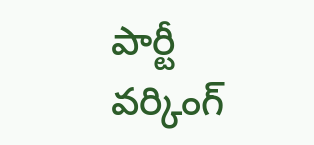పార్టీ వర్కింగ్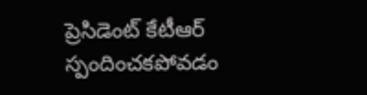ప్రెసిడెంట్ కేటీఆర్ స్పందించకపోవడం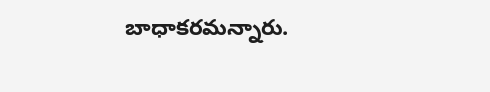బాధాకరమన్నారు.